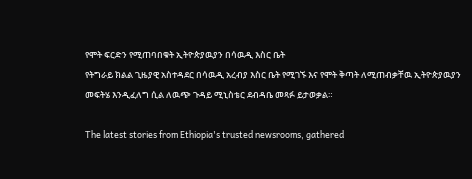የሞት ፍርድን የሚጠባበቁት ኢትዮጵያዉያን በሳዉዲ እስር ቤት
የትግራይ ክልል ጊዜያዊ አስተዳደር በሳዉዲ አረብያ እስር ቤት የሚገኙ እና የሞት ቅጣት ለሚጠብቃቸዉ ኢትዮጵያዉያን መፍትሄ እንዲፈለግ ሲል ለዉጭ ጉዳይ ሚኒስቴር ደብዳቤ መጻፉ ይታወቃል።

The latest stories from Ethiopia's trusted newsrooms, gathered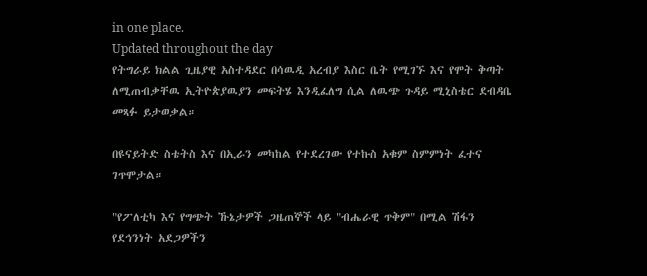in one place.
Updated throughout the day
የትግራይ ክልል ጊዜያዊ አስተዳደር በሳዉዲ አረብያ እስር ቤት የሚገኙ እና የሞት ቅጣት ለሚጠብቃቸዉ ኢትዮጵያዉያን መፍትሄ እንዲፈለግ ሲል ለዉጭ ጉዳይ ሚኒስቴር ደብዳቤ መጻፉ ይታወቃል።

በዩናይትድ ስቴትስ እና በኢራን መካከል የተደረገው የተኩስ አቁም ስምምነት ፈተና ገጥሞታል።

"የፖለቲካ እና የግጭት ኹኔታዎች ጋዜጠኞች ላይ "ብሔራዊ ጥቅም" በሚል ሽፋን የደኅንነት አደጋዎችን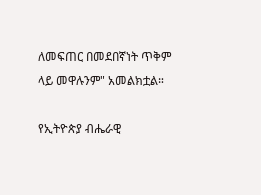ለመፍጠር በመደበኛነት ጥቅም ላይ መዋሉንም" አመልክቷል።

የኢትዮጵያ ብሔራዊ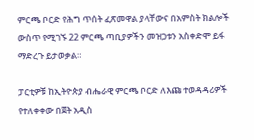ምርጫ ቦርድ የሕግ ጥሰት ፈጽመዋል ያላቸውና በአምስት ክልሎች ውስጥ የሚገኙ 22 ምርጫ ጣቢያዎችን መዝጋቱን አስቀድሞ ይፋ ማድረጉ ይታወቃል።

ፓርቲዎቹ ከኢትዮጵያ ብሔራዊ ምርጫ ቦርድ ለእጩ ተወዳዳሪዎች የተለቀቀው በጀት አዲስ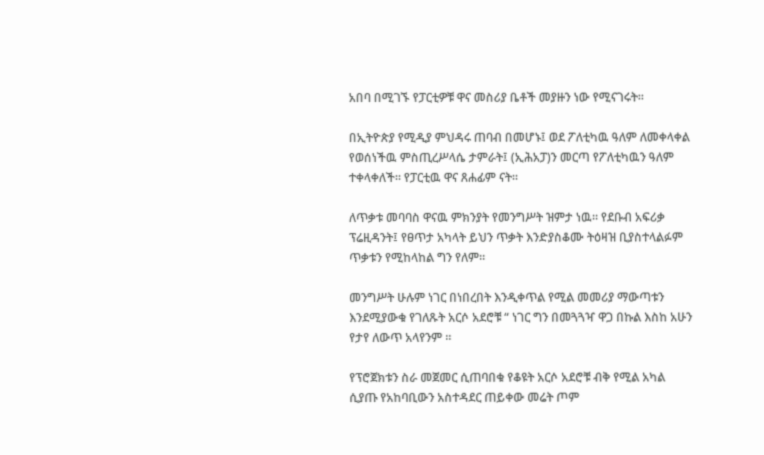አበባ በሚገኙ የፓርቲዎቹ ዋና መስሪያ ቤቶች መያዙን ነው የሚናገሩት።

በኢትዮጵያ የሚዲያ ምህዳሩ ጠባብ በመሆኑ፤ ወደ ፖለቲካዉ ዓለም ለመቀላቀል የወሰነችዉ ምስጢረሥላሴ ታምራት፤ (ኢሕአፓ)ን መርጣ የፖለቲካዉን ዓለም ተቀላቀለች። የፓርቲዉ ዋና ጸሐፊም ናት።

ለጥቃቱ መባባስ ዋናዉ ምክንያት የመንግሥት ዝምታ ነዉ። የደቡብ አፍሪቃ ፕሬዚዳንት፤ የፀጥታ አካላት ይህን ጥቃት እንድያስቆሙ ትዕዛዝ ቢያስተላልፉም ጥቃቱን የሚከላከል ግን የለም።

መንግሥት ሁሉም ነገር በነበረበት እንዲቀጥል የሚል መመሪያ ማውጣቱን እንደሚያውቁ የገለጹት አርሶ አደሮቹ “ ነገር ግን በመጓጓዣ ዋጋ በኩል እስከ አሁን የታየ ለውጥ አላየንም ፡፡

የፕሮጀክቱን ስራ መጀመር ሲጠባበቁ የቆዩት አርሶ አደሮቹ ብቅ የሚል አካል ሲያጡ የአከባቢውን አስተዳደር ጠይቀው መሬት ጦም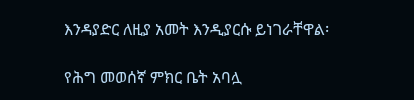እንዳያድር ለዚያ አመት እንዲያርሱ ይነገራቸዋል፡

የሕግ መወሰኛ ምክር ቤት አባሏ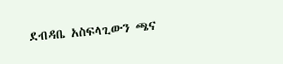ደብዳቤ አስፍላጊውን ጫና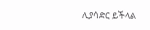ሊያሳድር ይችላል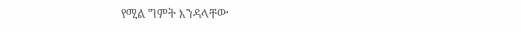የሚል ግምት እንዳላቸው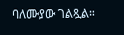ባለሙያው ገልጿል።